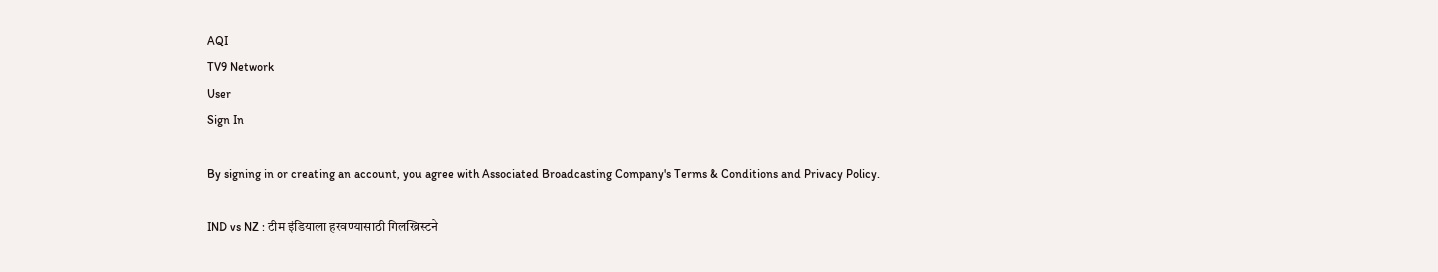AQI
TV9 Network
User
Sign In

By signing in or creating an account, you agree with Associated Broadcasting Company's Terms & Conditions and Privacy Policy.

IND vs NZ : टीम इंडियाला हरवण्यासाठी गिलख्रिस्टने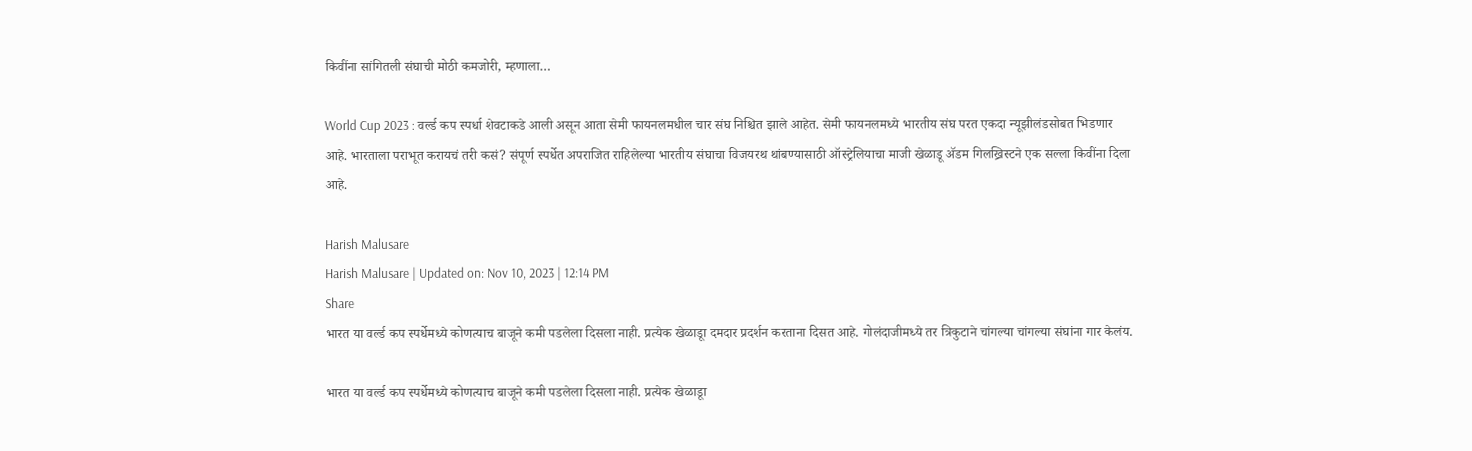किवींना सांगितली संघाची मोठी कमजोरी, म्हणाला…

World Cup 2023 : वर्ल्ड कप स्पर्धा शेवटाकडे आली असून आता सेमी फायनलमधील चार संघ निश्चित झाले आहेत. सेमी फायनलमध्ये भारतीय संघ परत एकदा न्यूझीलंडसोबत भिडणार आहे. भारताला पराभूत करायचं तरी कसं? संपूर्ण स्पर्धेत अपराजित राहिलेल्या भारतीय संघाचा विजयरथ थांबण्यासाठी ऑस्ट्रेलियाचा माजी खेळाडू ॲडम गिलख्रिस्टने एक सल्ला किवींना दिला आहे.

Harish Malusare
Harish Malusare | Updated on: Nov 10, 2023 | 12:14 PM
Share
भारत या वर्ल्ड कप स्पर्धेमध्ये कोणत्याच बाजूने कमी पडलेला दिसला नाही. प्रत्येक खेळाडूा दमदार प्रदर्शन करताना दिसत आहे. गोलंदाजीमध्ये तर त्रिकुटाने चांगल्या चांगल्या संघांना गार केलंय.

भारत या वर्ल्ड कप स्पर्धेमध्ये कोणत्याच बाजूने कमी पडलेला दिसला नाही. प्रत्येक खेळाडूा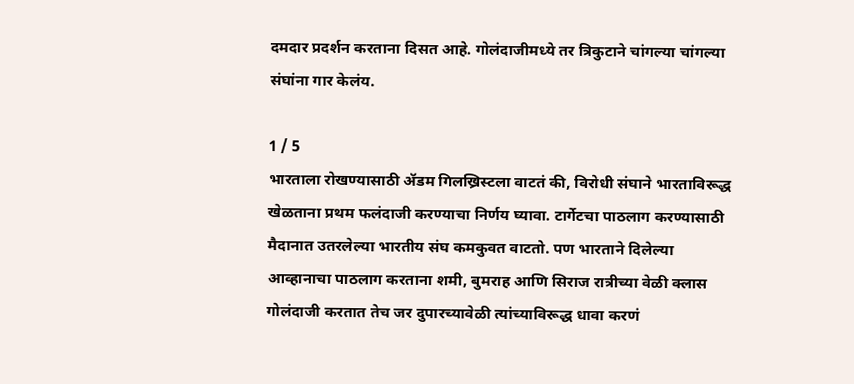दमदार प्रदर्शन करताना दिसत आहे. गोलंदाजीमध्ये तर त्रिकुटाने चांगल्या चांगल्या संघांना गार केलंय.

1 / 5
भारताला रोखण्यासाठी ॲडम गिलख्रिस्टला वाटतं की, विरोधी संघाने भारताविरूद्ध खेळताना प्रथम फलंदाजी करण्याचा निर्णय घ्यावा. टार्गेटचा पाठलाग करण्यासाठी मैदानात उतरलेल्या भारतीय संघ कमकुवत वाटतो. पण भारताने दिलेल्या आव्हानाचा पाठलाग करताना शमी, बुमराह आणि सिराज रात्रीच्या वेळी क्लास गोलंदाजी करतात तेच जर दुपारच्यावेळी त्यांच्याविरूद्ध धावा करणं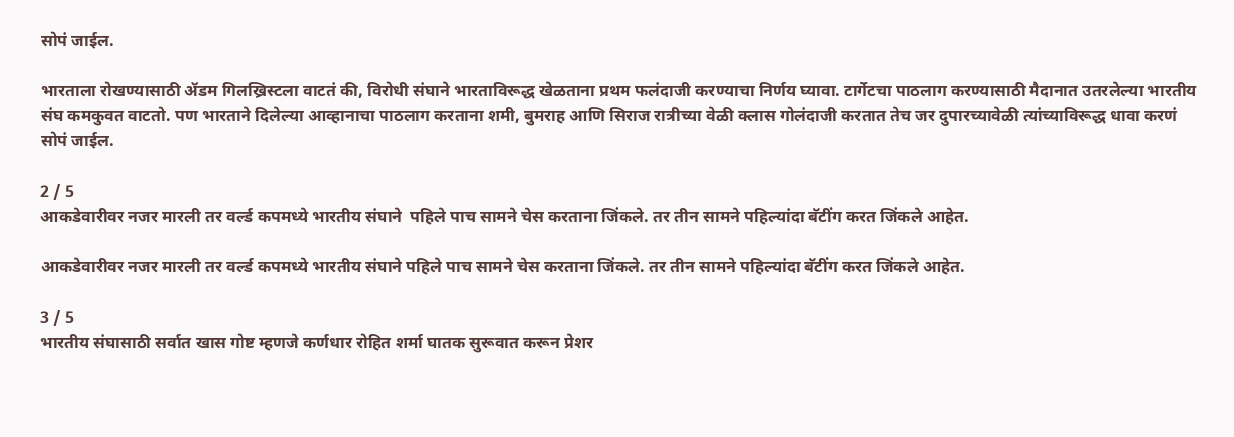सोपं जाईल.

भारताला रोखण्यासाठी ॲडम गिलख्रिस्टला वाटतं की, विरोधी संघाने भारताविरूद्ध खेळताना प्रथम फलंदाजी करण्याचा निर्णय घ्यावा. टार्गेटचा पाठलाग करण्यासाठी मैदानात उतरलेल्या भारतीय संघ कमकुवत वाटतो. पण भारताने दिलेल्या आव्हानाचा पाठलाग करताना शमी, बुमराह आणि सिराज रात्रीच्या वेळी क्लास गोलंदाजी करतात तेच जर दुपारच्यावेळी त्यांच्याविरूद्ध धावा करणं सोपं जाईल.

2 / 5
आकडेवारीवर नजर मारली तर वर्ल्ड कपमध्ये भारतीय संघाने  पहिले पाच सामने चेस करताना जिंकले. तर तीन सामने पहिल्यांदा बॅटींग करत जिंकले आहेत.

आकडेवारीवर नजर मारली तर वर्ल्ड कपमध्ये भारतीय संघाने पहिले पाच सामने चेस करताना जिंकले. तर तीन सामने पहिल्यांदा बॅटींग करत जिंकले आहेत.

3 / 5
भारतीय संघासाठी सर्वात खास गोष्ट म्हणजे कर्णधार रोहित शर्मा घातक सुरूवात करून प्रेशर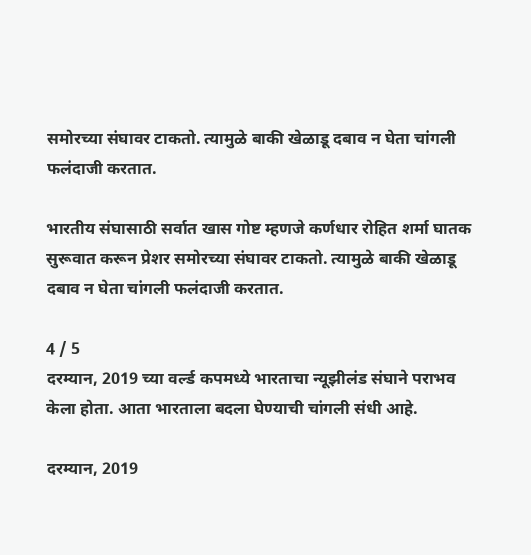समोरच्या संघावर टाकतो. त्यामुळे बाकी खेळाडू दबाव न घेता चांगली फलंदाजी करतात.

भारतीय संघासाठी सर्वात खास गोष्ट म्हणजे कर्णधार रोहित शर्मा घातक सुरूवात करून प्रेशर समोरच्या संघावर टाकतो. त्यामुळे बाकी खेळाडू दबाव न घेता चांगली फलंदाजी करतात.

4 / 5
दरम्यान, 2019 च्या वर्ल्ड कपमध्ये भारताचा न्यूझीलंड संघाने पराभव केला होता. आता भारताला बदला घेण्याची चांगली संधी आहे.

दरम्यान, 2019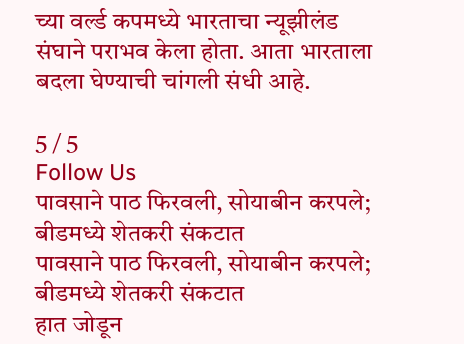च्या वर्ल्ड कपमध्ये भारताचा न्यूझीलंड संघाने पराभव केला होता. आता भारताला बदला घेण्याची चांगली संधी आहे.

5 / 5
Follow Us
पावसाने पाठ फिरवली, सोयाबीन करपले; बीडमध्ये शेतकरी संकटात
पावसाने पाठ फिरवली, सोयाबीन करपले; बीडमध्ये शेतकरी संकटात
हात जोडून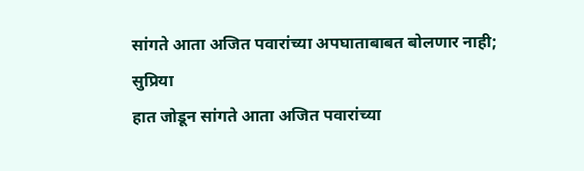सांगते आता अजित पवारांच्या अपघाताबाबत बोलणार नाही; सुप्रिया
हात जोडून सांगते आता अजित पवारांच्या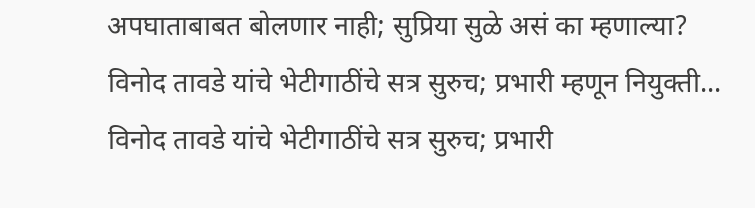अपघाताबाबत बोलणार नाही; सुप्रिया सुळे असं का म्हणाल्या?
विनोद तावडे यांचे भेटीगाठींचे सत्र सुरुच; प्रभारी म्हणून नियुक्ती...
विनोद तावडे यांचे भेटीगाठींचे सत्र सुरुच; प्रभारी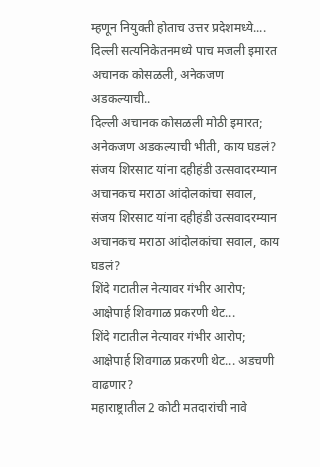म्हणून नियुक्ती होताच उत्तर प्रदेशमध्ये....
दिल्ली सत्यनिकेतनमध्ये पाच मजली इमारत अचानक कोसळली, अनेकजण अडकल्याची..
दिल्ली अचानक कोसळली मोठी इमारत; अनेकजण अडकल्याची भीती, काय घडलं?
संजय शिरसाट यांना दहीहंडी उत्सवादरम्यान अचानकच मराठा आंदोलकांचा सवाल,
संजय शिरसाट यांना दहीहंडी उत्सवादरम्यान अचानकच मराठा आंदोलकांचा सवाल, काय घडलं?
शिंदे गटातील नेत्यावर गंभीर आरोप; आक्षेपार्ह शिवगाळ प्रकरणी थेट...
शिंदे गटातील नेत्यावर गंभीर आरोप; आक्षेपार्ह शिवगाळ प्रकरणी थेट... अडचणी वाढणार?
महाराष्ट्रातील 2 कोटी मतदारांची नावे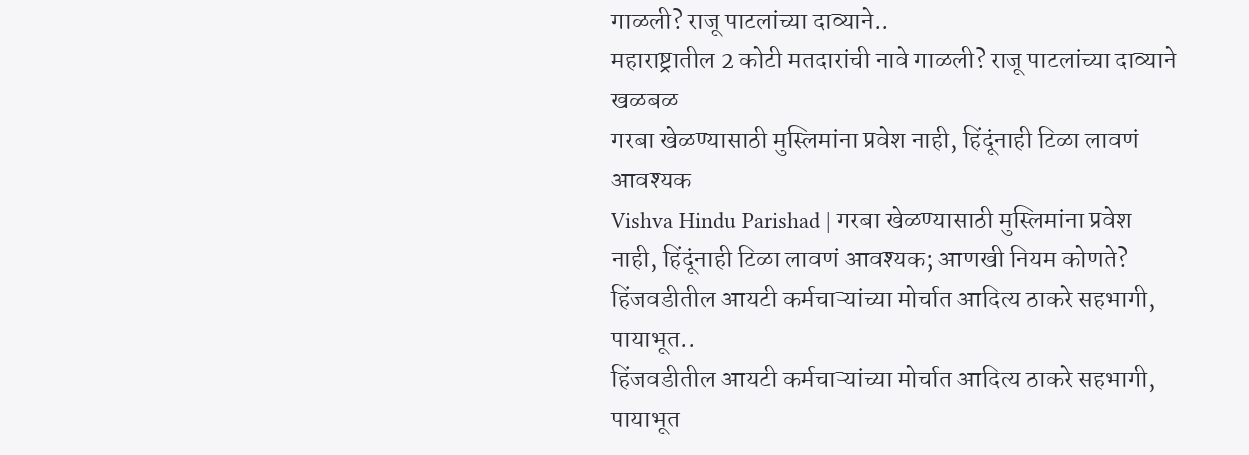गाळली? राजू पाटलांच्या दाव्याने..
महाराष्ट्रातील 2 कोटी मतदारांची नावे गाळली? राजू पाटलांच्या दाव्याने खळबळ
गरबा खेळण्यासाठी मुस्लिमांना प्रवेश नाही, हिंदूंनाही टिळा लावणं आवश्यक
Vishva Hindu Parishad | गरबा खेळण्यासाठी मुस्लिमांना प्रवेश नाही, हिंदूंनाही टिळा लावणं आवश्यक; आणखी नियम कोणते?
हिंजवडीतील आयटी कर्मचाऱ्यांच्या मोर्चात आदित्य ठाकरे सहभागी, पायाभूत..
हिंजवडीतील आयटी कर्मचाऱ्यांच्या मोर्चात आदित्य ठाकरे सहभागी, पायाभूत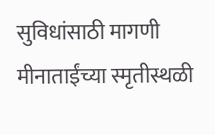सुविधांसाठी मागणी
मीनाताईंच्या स्मृतीस्थळी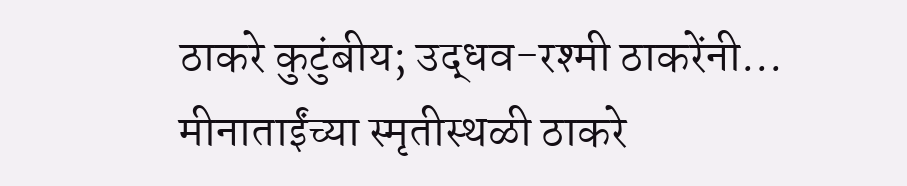ठाकरे कुटुंबीय; उद्धव-रश्मी ठाकरेंनी...
मीनाताईंच्या स्मृतीस्थळी ठाकरे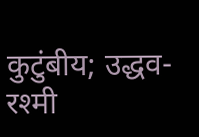कुटुंबीय; उद्धव-रश्मी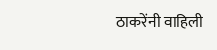ठाकरेंनी वाहिली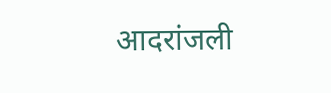आदरांजली